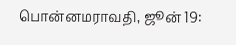பொன்னமராவதி, ஜூன் 19: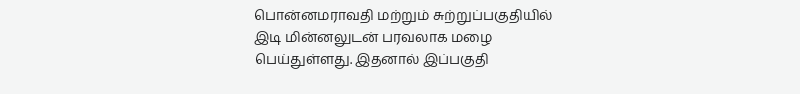பொன்னமராவதி மற்றும் சுற்றுப்பகுதியில் இடி மின்னலுடன் பரவலாக மழை பெய்துள்ளது. இதனால் இப்பகுதி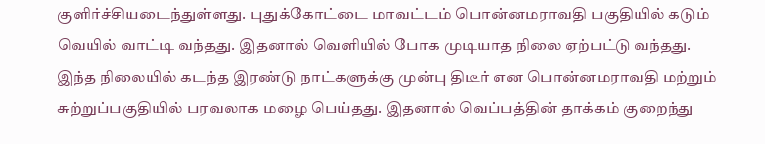குளிர்ச்சியடைந்துள்ளது. புதுக்கோட்டை மாவட்டம் பொன்னமராவதி பகுதியில் கடும் வெயில் வாட்டி வந்தது. இதனால் வெளியில் போக முடியாத நிலை ஏற்பட்டு வந்தது. இந்த நிலையில் கடந்த இரண்டு நாட்களுக்கு முன்பு திடீர் என பொன்னமராவதி மற்றும் சுற்றுப்பகுதியில் பரவலாக மழை பெய்தது. இதனால் வெப்பத்தின் தாக்கம் குறைந்து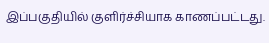இப்பகுதியில் குளிர்ச்சியாக காணப்பட்டது.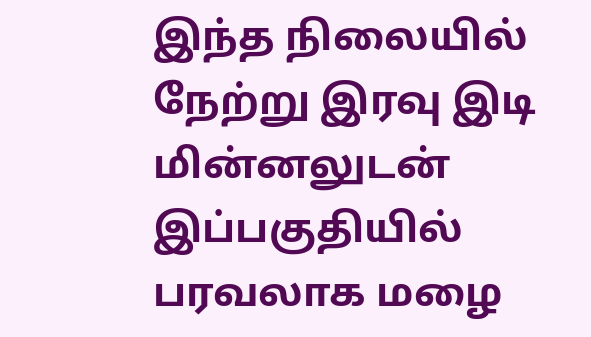இந்த நிலையில் நேற்று இரவு இடி மின்னலுடன் இப்பகுதியில் பரவலாக மழை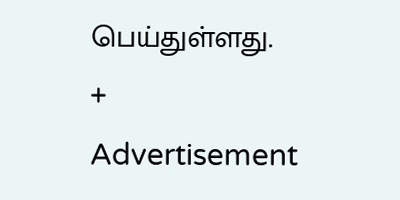பெய்துள்ளது.
+
Advertisement